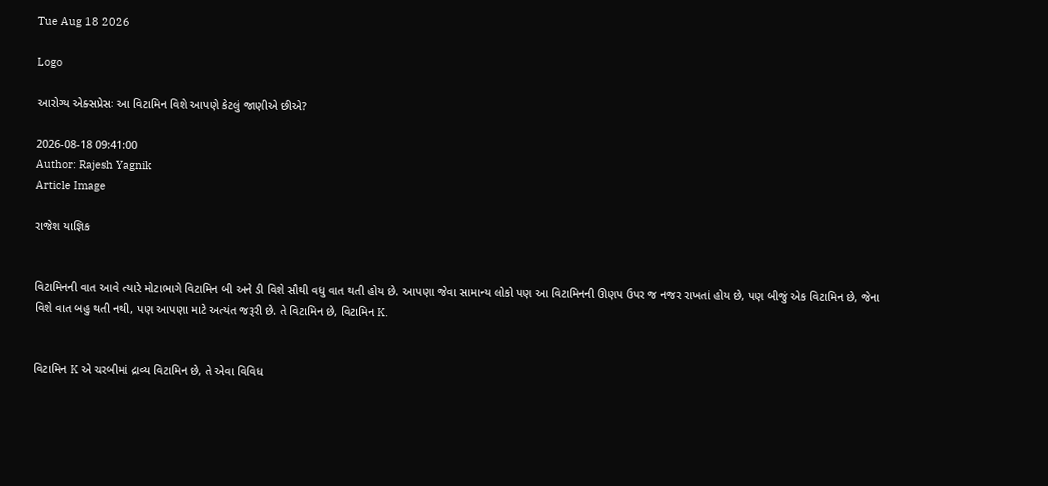Tue Aug 18 2026

Logo

આરોગ્ય એક્સપ્રેસઃ આ વિટામિન વિશે આપણે કેટલું જાણીએ છીએ?

2026-08-18 09:41:00
Author: Rajesh Yagnik
Article Image

રાજેશ યાજ્ઞિક


વિટામિનની વાત આવે ત્યારે મોટાભાગે વિટામિન બી અને ડી વિશે સૌથી વધુ વાત થતી હોય છે. આપણા જેવા સામાન્ય લોકો પણ આ વિટામિનની ઊણપ ઉપર જ નજર રાખતાં હોય છે, પણ બીજું એક વિટામિન છે, જેના વિશે વાત બહુ થતી નથી, પણ આપણા માટે અત્યંત જરૂરી છે. તે વિટામિન છે, વિટામિન K.


વિટામિન K એ ચરબીમાં દ્રાવ્ય વિટામિન છે, તે એવા વિવિધ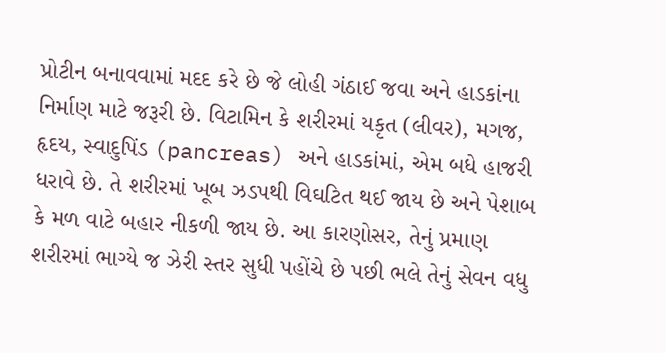પ્રોટીન બનાવવામાં મદદ કરે છે જે લોહી ગંઠાઈ જવા અને હાડકાંના નિર્માણ માટે જરૂરી છે. વિટામિન કે શરીરમાં યકૃત (લીવર), મગજ, હૃદય, સ્વાદુપિંડ (pancreas) અને હાડકાંમાં, એમ બધે હાજરી ધરાવે છે. તે શરીરમાં ખૂબ ઝડપથી વિઘટિત થઈ જાય છે અને પેશાબ કે મળ વાટે બહાર નીકળી જાય છે. આ કારણોસર, તેનું પ્રમાણ શરીરમાં ભાગ્યે જ ઝેરી સ્તર સુધી પહોંચે છે પછી ભલે તેનું સેવન વધુ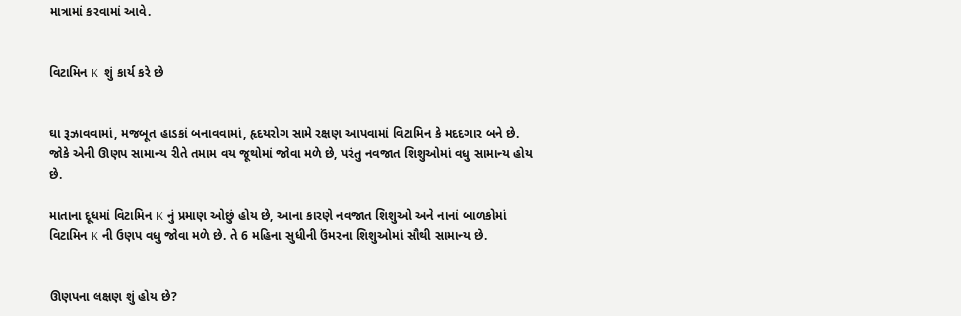માત્રામાં કરવામાં આવે.


વિટામિન K  શું કાર્ય કરે છે


ઘા રૂઝાવવામાં, મજબૂત હાડકાં બનાવવામાં, હૃદયરોગ સામે રક્ષણ આપવામાં વિટામિન કે મદદગાર બને છે. જોકે એની ઊણપ સામાન્ય રીતે તમામ વય જૂથોમાં જોવા મળે છે, પરંતુ નવજાત શિશુઓમાં વધુ સામાન્ય હોય છે.

માતાના દૂધમાં વિટામિન K નું પ્રમાણ ઓછું હોય છે, આના કારણે નવજાત શિશુઓ અને નાનાં બાળકોમાં વિટામિન K ની ઉણપ વધુ જોવા મળે છે. તે 6 મહિના સુધીની ઉંમરના શિશુઓમાં સૌથી સામાન્ય છે.


ઊણપના લક્ષણ શું હોય છે?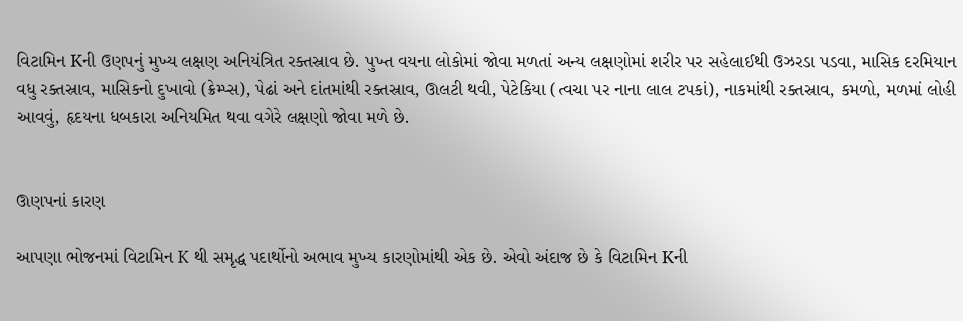વિટામિન Kની ઉણપનું મુખ્ય લક્ષણ અનિયંત્રિત રક્તસ્રાવ છે. પુખ્ત વયના લોકોમાં જોવા મળતાં અન્ય લક્ષણોમાં શરીર પર સહેલાઈથી ઉઝરડા પડવા, માસિક દરમિયાન વધુ રક્તસ્રાવ, માસિકનો દુખાવો (ક્રેમ્પ્સ), પેઢાં અને દાંતમાંથી રક્તસ્રાવ, ઊલટી થવી, પેટેકિયા (ત્વચા પર નાના લાલ ટપકાં), નાકમાંથી રક્તસ્રાવ, કમળો, મળમાં લોહી આવવું, હૃદયના ધબકારા અનિયમિત થવા વગેરે લક્ષણો જોવા મળે છે.


ઊણપનાં કારણ

આપણા ભોજનમાં વિટામિન K થી સમૃદ્ધ પદાર્થોનો અભાવ મુખ્ય કારણોમાંથી એક છે. એવો અંદાજ છે કે વિટામિન Kની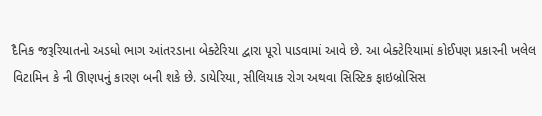દૈનિક જરૂરિયાતનો અડધો ભાગ આંતરડાના બેક્ટેરિયા દ્વારા પૂરો પાડવામાં આવે છે. આ બેક્ટેરિયામાં કોઈપણ પ્રકારની ખલેલ વિટામિન કે ની ઊણપનું કારણ બની શકે છે. ડાયેરિયા, સીલિયાક રોગ અથવા સિસ્ટિક ફાઇબ્રોસિસ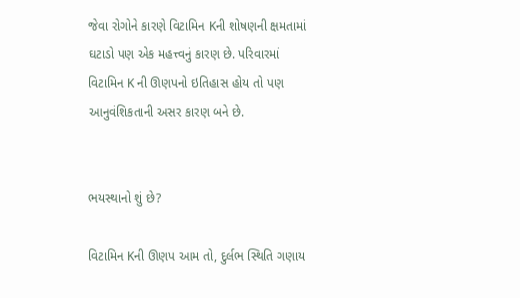જેવા રોગોને કારણે વિટામિન Kની શોષણની ક્ષમતામાં ઘટાડો પણ એક મહત્ત્વનું કારણ છે. પરિવારમાં વિટામિન K ની ઊણપનો ઇતિહાસ હોય તો પણ આનુવંશિકતાની અસર કારણ બને છે.


ભયસ્થાનો શું છે?

વિટામિન Kની ઊણપ આમ તો, દુર્લભ સ્થિતિ ગણાય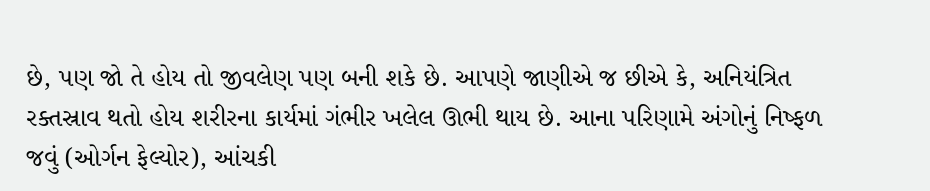છે, પણ જો તે હોય તો જીવલેણ પણ બની શકે છે. આપણે જાણીએ જ છીએ કે, અનિયંત્રિત રક્તસ્રાવ થતો હોય શરીરના કાર્યમાં ગંભીર ખલેલ ઊભી થાય છે. આના પરિણામે અંગોનું નિષ્ફળ જવું (ઓર્ગન ફેલ્યોર), આંચકી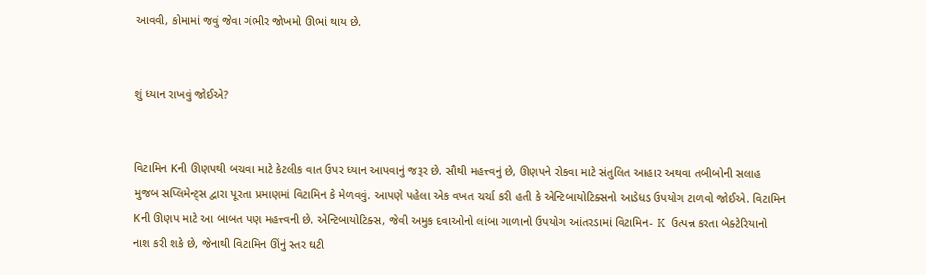આવવી, કોમામાં જવું જેવા ગંભીર જોખમો ઊભાં થાય છે.


શું ધ્યાન રાખવું જોઈએ?


વિટામિન Kની ઊણપથી બચવા માટે કેટલીક વાત ઉપર ધ્યાન આપવાનું જરૂર છે. સૌથી મહત્ત્વનું છે, ઊણપને રોકવા માટે સંતુલિત આહાર અથવા તબીબોની સલાહ મુજબ સપ્લિમેન્ટ્સ દ્વારા પૂરતા પ્રમાણમાં વિટામિન કે મેળવવું. આપણે પહેલા એક વખત ચર્ચા કરી હતી કે એન્ટિબાયોટિક્સનો આડેધડ ઉપયોગ ટાળવો જોઈએ. વિટામિન Kની ઊણપ માટે આ બાબત પણ મહત્ત્વની છે. એન્ટિબાયોટિક્સ, જેવી અમુક દવાઓનો લાંબા ગાળાનો ઉપયોગ આંતરડામાં વિટામિન- K  ઉત્પન્ન કરતા બેક્ટેરિયાનો નાશ કરી શકે છે, જેનાથી વિટામિન ઊંનું સ્તર ઘટી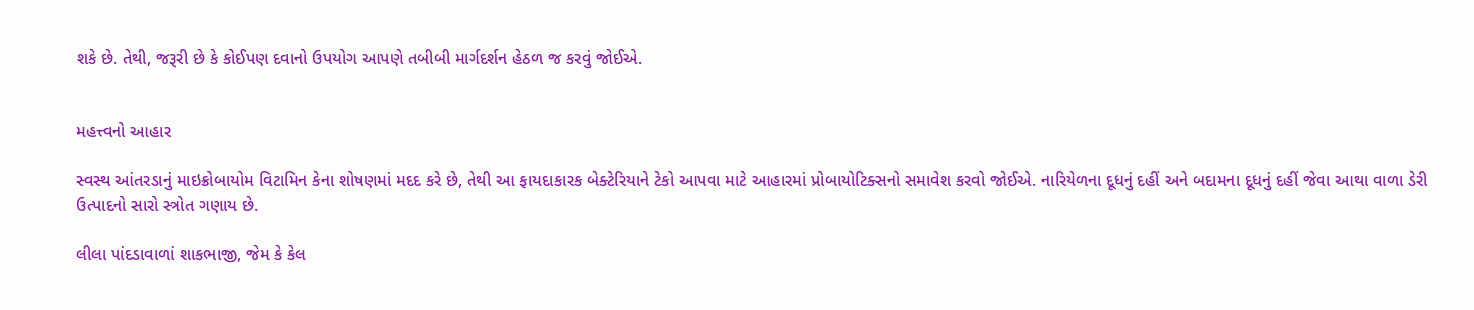શકે છે. તેથી, જરૂરી છે કે કોઈપણ દવાનો ઉપયોગ આપણે તબીબી માર્ગદર્શન હેઠળ જ કરવું જોઈએ.


મહત્ત્વનો આહાર

સ્વસ્થ આંતરડાનું માઇક્રોબાયોમ વિટામિન કેના શોષણમાં મદદ કરે છે, તેથી આ ફાયદાકારક બેક્ટેરિયાને ટેકો આપવા માટે આહારમાં પ્રોબાયોટિક્સનો સમાવેશ કરવો જોઈએ. નારિયેળના દૂધનું દહીં અને બદામના દૂધનું દહીં જેવા આથા વાળા ડેરી ઉત્પાદનો સારો સ્ત્રોત ગણાય છે.

લીલા પાંદડાવાળાં શાકભાજી, જેમ કે કેલ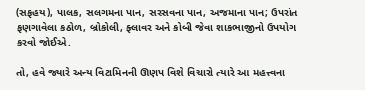(સફહય), પાલક, સલગમના પાન, સરસવના પાન, અજમાના પાન; ઉપરાંત ફણગાવેલા કઠોળ, બ્રોકોલી, ફ્લાવર અને કોબી જેવા શાકભાજીનો ઉપયોગ કરવો જોઈએ.

તો, હવે જ્યારે અન્ય વિટામિનની ઊણપ વિશે વિચારો ત્યારે આ મહત્ત્વના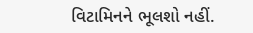વિટામિનને ભૂલશો નહીં.